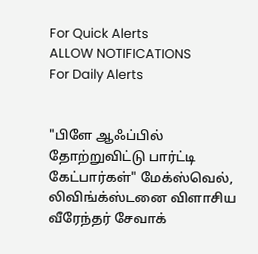For Quick Alerts
ALLOW NOTIFICATIONS
For Daily Alerts


"பிளே ஆஃப்பில் தோற்றுவிட்டு பார்ட்டி கேட்பார்கள்" மேக்ஸ்வெல், லிவிங்க்ஸ்டனை விளாசிய வீரேந்தர் சேவாக்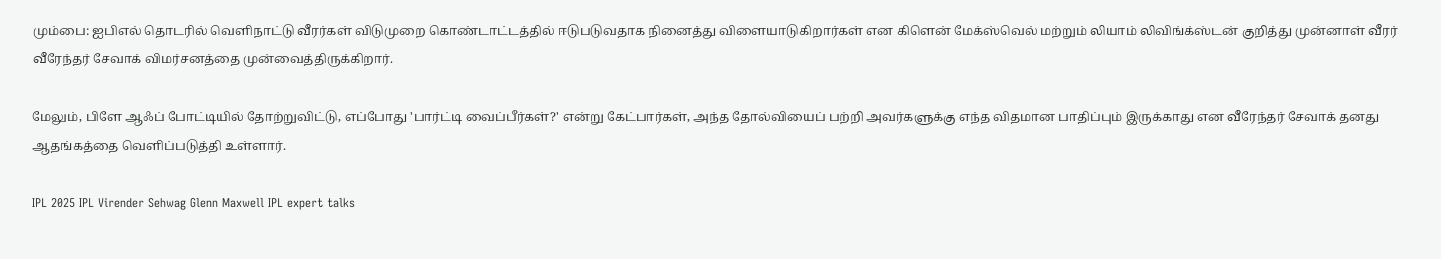மும்பை: ஐபிஎல் தொடரில் வெளிநாட்டு வீரர்கள் விடுமுறை கொண்டாட்டத்தில் ஈடுபடுவதாக நினைத்து விளையாடுகிறார்கள் என கிளென் மேக்ஸ்வெல் மற்றும் லியாம் லிவிங்க்ஸ்டன் குறித்து முன்னாள் வீரர் வீரேந்தர் சேவாக் விமர்சனத்தை முன்வைத்திருக்கிறார்.

மேலும், பிளே ஆஃப் போட்டியில் தோற்றுவிட்டு, எப்போது 'பார்ட்டி வைப்பீர்கள்?' என்று கேட்பார்கள், அந்த தோல்வியைப் பற்றி அவர்களுக்கு எந்த விதமான பாதிப்பும் இருக்காது என வீரேந்தர் சேவாக் தனது ஆதங்கத்தை வெளிப்படுத்தி உள்ளார்.

IPL 2025 IPL Virender Sehwag Glenn Maxwell IPL expert talks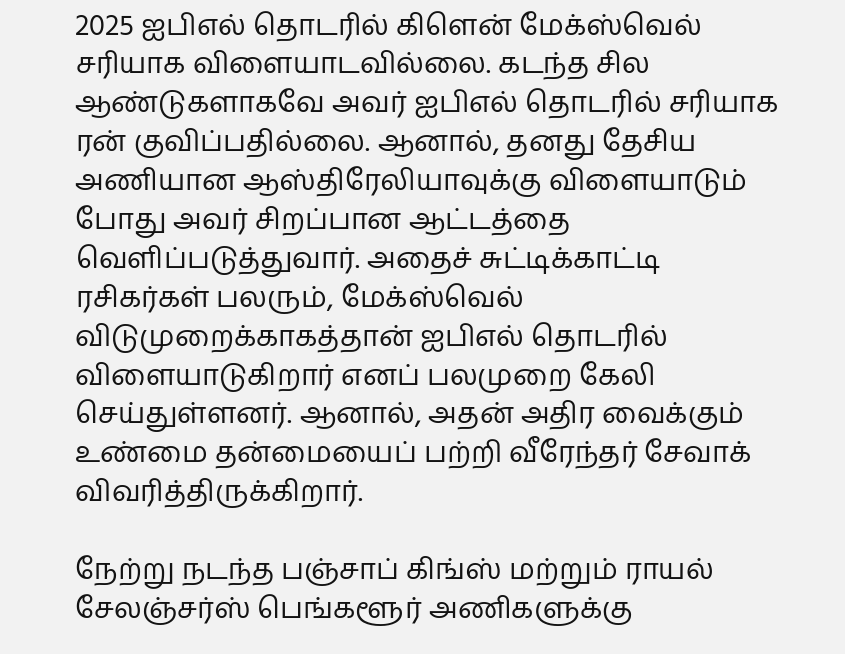2025 ஐபிஎல் தொடரில் கிளென் மேக்ஸ்வெல் சரியாக விளையாடவில்லை. கடந்த சில ஆண்டுகளாகவே அவர் ஐபிஎல் தொடரில் சரியாக ரன் குவிப்பதில்லை. ஆனால், தனது தேசிய அணியான ஆஸ்திரேலியாவுக்கு விளையாடும் போது அவர் சிறப்பான ஆட்டத்தை வெளிப்படுத்துவார். அதைச் சுட்டிக்காட்டி ரசிகர்கள் பலரும், மேக்ஸ்வெல் விடுமுறைக்காகத்தான் ஐபிஎல் தொடரில் விளையாடுகிறார் எனப் பலமுறை கேலி செய்துள்ளனர். ஆனால், அதன் அதிர வைக்கும் உண்மை தன்மையைப் பற்றி வீரேந்தர் சேவாக் விவரித்திருக்கிறார்.

நேற்று நடந்த பஞ்சாப் கிங்ஸ் மற்றும் ராயல் சேலஞ்சர்ஸ் பெங்களூர் அணிகளுக்கு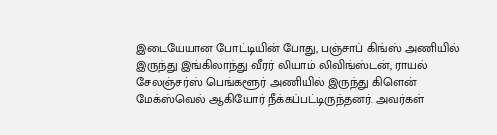இடையேயான போட்டியின் போது, பஞ்சாப் கிங்ஸ் அணியில் இருந்து இங்கிலாந்து வீரர் லியாம் லிவிங்ஸ்டன், ராயல் சேலஞ்சர்ஸ் பெங்களூர் அணியில் இருந்து கிளென் மேக்ஸ்வெல் ஆகியோர் நீக்கப்பட்டிருந்தனர். அவர்கள்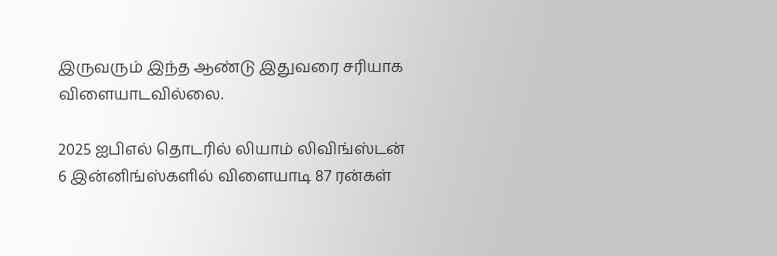இருவரும் இந்த ஆண்டு இதுவரை சரியாக விளையாடவில்லை.

2025 ஐபிஎல் தொடரில் லியாம் லிவிங்ஸ்டன் 6 இன்னிங்ஸ்களில் விளையாடி 87 ரன்கள்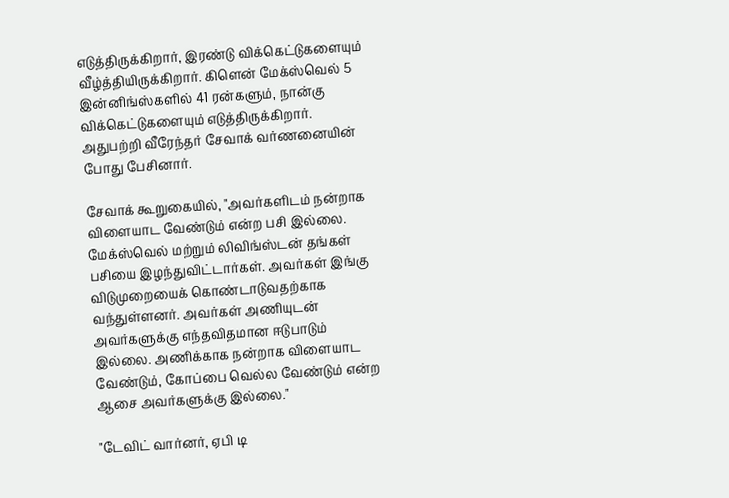எடுத்திருக்கிறார், இரண்டு விக்கெட்டுகளையும் வீழ்த்தியிருக்கிறார். கிளென் மேக்ஸ்வெல் 5 இன்னிங்ஸ்களில் 41 ரன்களும், நான்கு விக்கெட்டுகளையும் எடுத்திருக்கிறார். அதுபற்றி வீரேந்தர் சேவாக் வர்ணனையின் போது பேசினார்.

சேவாக் கூறுகையில், "அவர்களிடம் நன்றாக விளையாட வேண்டும் என்ற பசி இல்லை. மேக்ஸ்வெல் மற்றும் லிவிங்ஸ்டன் தங்கள் பசியை இழந்துவிட்டார்கள். அவர்கள் இங்கு விடுமுறையைக் கொண்டாடுவதற்காக வந்துள்ளனர். அவர்கள் அணியுடன் அவர்களுக்கு எந்தவிதமான ஈடுபாடும் இல்லை. அணிக்காக நன்றாக விளையாட வேண்டும், கோப்பை வெல்ல வேண்டும் என்ற ஆசை அவர்களுக்கு இல்லை."

"டேவிட் வார்னர், ஏபி டி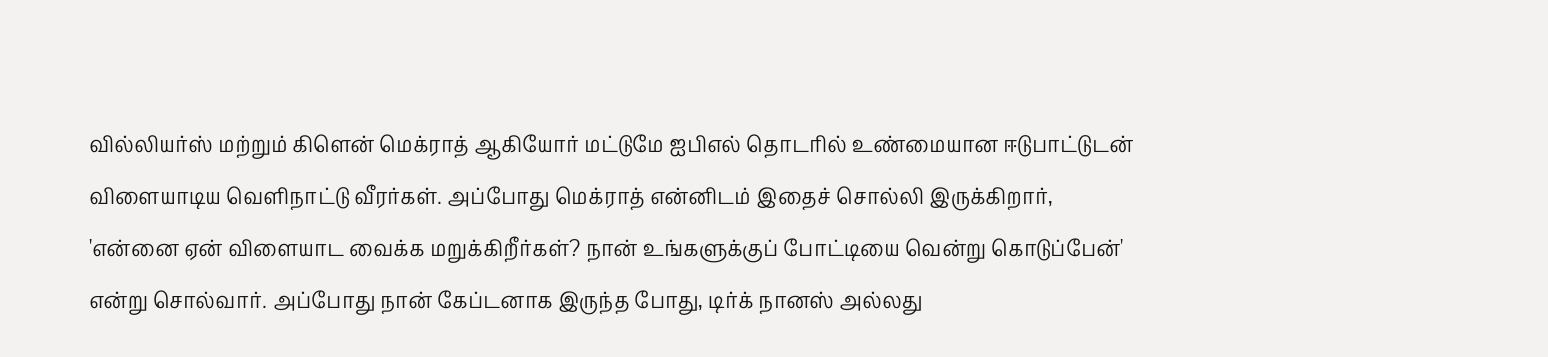வில்லியர்ஸ் மற்றும் கிளென் மெக்ராத் ஆகியோர் மட்டுமே ஐபிஎல் தொடரில் உண்மையான ஈடுபாட்டுடன் விளையாடிய வெளிநாட்டு வீரர்கள். அப்போது மெக்ராத் என்னிடம் இதைச் சொல்லி இருக்கிறார், 'என்னை ஏன் விளையாட வைக்க மறுக்கிறீர்கள்? நான் உங்களுக்குப் போட்டியை வென்று கொடுப்பேன்' என்று சொல்வார். அப்போது நான் கேப்டனாக இருந்த போது, டிர்க் நானஸ் அல்லது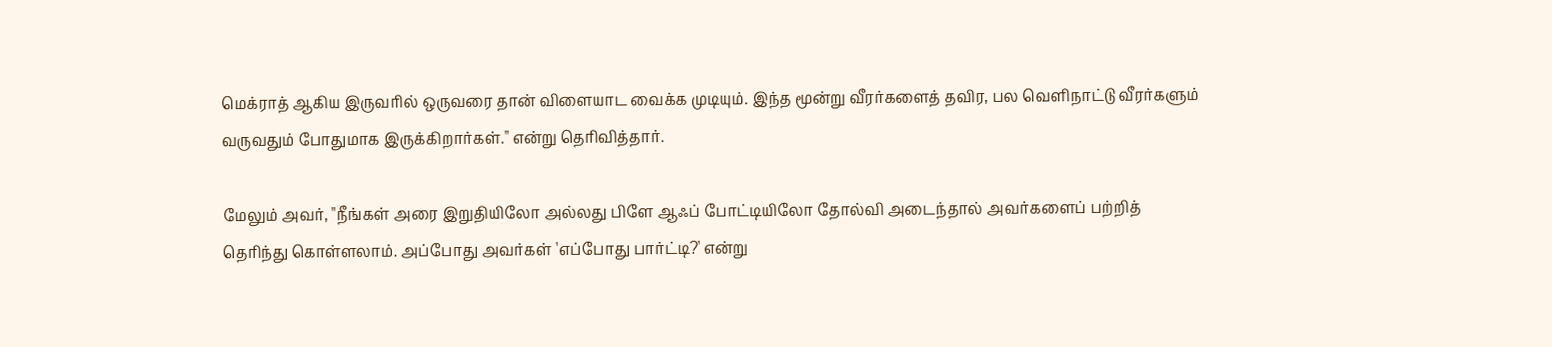மெக்ராத் ஆகிய இருவரில் ஒருவரை தான் விளையாட வைக்க முடியும். இந்த மூன்று வீரர்களைத் தவிர, பல வெளிநாட்டு வீரர்களும் வருவதும் போதுமாக இருக்கிறார்கள்." என்று தெரிவித்தார்.

மேலும் அவர், "நீங்கள் அரை இறுதியிலோ அல்லது பிளே ஆஃப் போட்டியிலோ தோல்வி அடைந்தால் அவர்களைப் பற்றித் தெரிந்து கொள்ளலாம். அப்போது அவர்கள் 'எப்போது பார்ட்டி?' என்று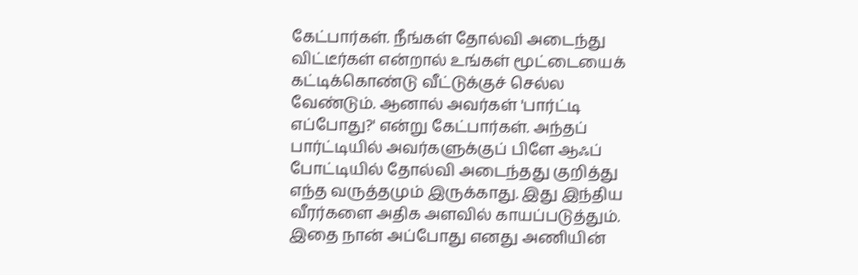கேட்பார்கள். நீங்கள் தோல்வி அடைந்து விட்டீர்கள் என்றால் உங்கள் மூட்டையைக் கட்டிக்கொண்டு வீட்டுக்குச் செல்ல வேண்டும். ஆனால் அவர்கள் 'பார்ட்டி எப்போது?' என்று கேட்பார்கள். அந்தப் பார்ட்டியில் அவர்களுக்குப் பிளே ஆஃப் போட்டியில் தோல்வி அடைந்தது குறித்து எந்த வருத்தமும் இருக்காது. இது இந்திய வீரர்களை அதிக அளவில் காயப்படுத்தும். இதை நான் அப்போது எனது அணியின்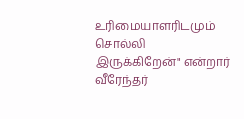உரிமையாளரிடமும் சொல்லி இருக்கிறேன்" என்றார் வீரேந்தர்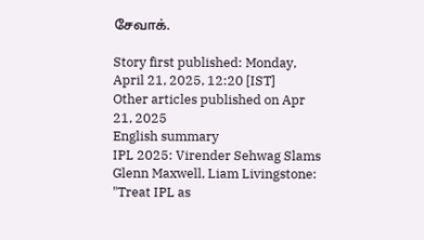சேவாக்.

Story first published: Monday, April 21, 2025, 12:20 [IST]
Other articles published on Apr 21, 2025
English summary
IPL 2025: Virender Sehwag Slams Glenn Maxwell, Liam Livingstone: "Treat IPL as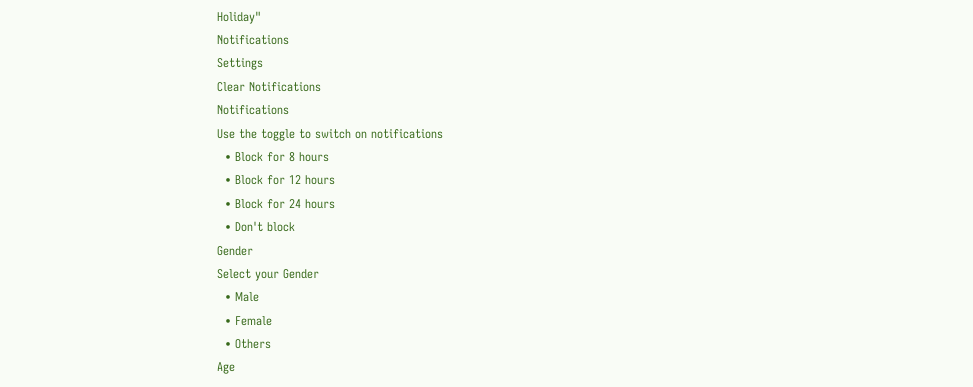Holiday"
Notifications
Settings
Clear Notifications
Notifications
Use the toggle to switch on notifications
  • Block for 8 hours
  • Block for 12 hours
  • Block for 24 hours
  • Don't block
Gender
Select your Gender
  • Male
  • Female
  • Others
Age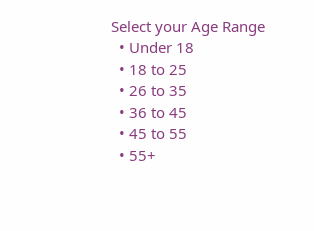Select your Age Range
  • Under 18
  • 18 to 25
  • 26 to 35
  • 36 to 45
  • 45 to 55
  • 55+